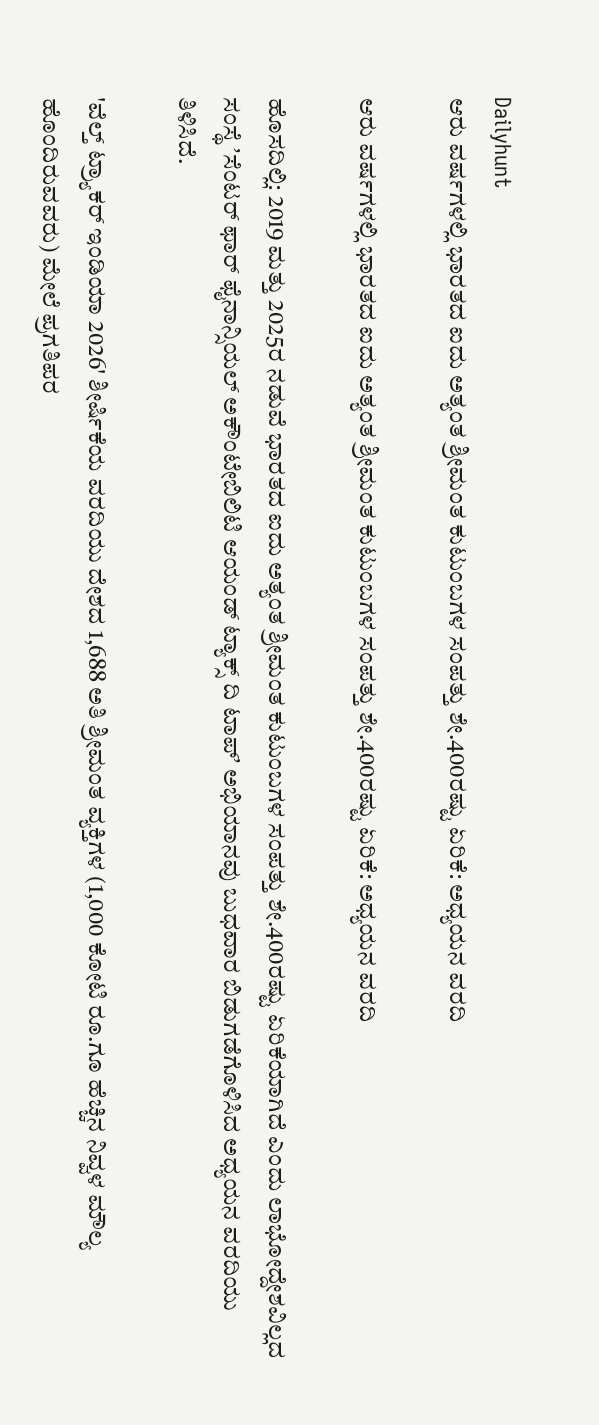Dailyhunt
ಆರು ವರ್ಷಗಳಲ್ಲಿ ಭಾರತದ ಐದು ಅತ್ಯಂತ ಶ್ರೀಮಂತ ಕುಟುಂಬಗಳ ಸಂಪತ್ತು ಶೇ.400ರಷ್ಟು ಏರಿಕೆ: ಅಧ್ಯಯನ ವರದಿ

ಆರು ವರ್ಷಗಳಲ್ಲಿ ಭಾರತದ ಐದು ಅತ್ಯಂತ ಶ್ರೀಮಂತ ಕುಟುಂಬಗಳ ಸಂಪತ್ತು ಶೇ.400ರಷ್ಟು ಏರಿಕೆ: ಅಧ್ಯಯನ ವರದಿ

ಹೊಸದಿಲ್ಲಿ: 2019 ಮತ್ತು 2025ರ ನಡುವೆ ಭಾರತದ ಐದು ಅತ್ಯಂತ ಶ್ರೀಮಂತ ಕುಟುಂಬಗಳ ಸಂಪತ್ತು ಶೇ.400ರಷ್ಟು ಏರಿಕೆಯಾಗಿದೆ ಎಂದು ಲಾಭೋದ್ದೇಶವಿಲ್ಲದ ಸಂಸ್ಥೆ ʼಸೆಂಟರ್ ಫಾರ್ ಫೈನಾನ್ಸಿಯಲ್ ಅಕೌಂಟೇಬಿಲಿಟಿ ಆಯಂಡ್ ಟ್ಯಾಕ್ಸ್ ದಿ ಟಾಪ್ʼ ಅಭಿಯಾನವು ಬುಧವಾರ ಬಿಡುಗಡೆಗೊಳಿಸಿದ ಅಧ್ಯಯನ ವರದಿಯು ತಿಳಿಸಿದೆ.

'ವೆಲ್ತ್ ಟ್ರ್ಯಾಕರ್ ಇಂಡಿಯಾ 2026' ಶೀರ್ಷಿಕೆಯ ವರದಿಯು ದೇಶದ 1,688 ಅತಿ ಶ್ರೀಮಂತ ವ್ಯಕ್ತಿಗಳ (1,000 ಕೋಟಿ ರೂ.ಗೂ ಹೆಚ್ಚಿನ ನಿವ್ವಳ ಮೌಲ್ಯ ಹೊಂದಿರುವವರು) ಮೇಲೆ ಪ್ರಗತಿಪರ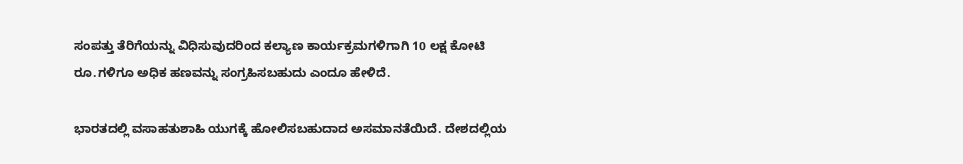ಸಂಪತ್ತು ತೆರಿಗೆಯನ್ನು ವಿಧಿಸುವುದರಿಂದ ಕಲ್ಯಾಣ ಕಾರ್ಯಕ್ರಮಗಳಿಗಾಗಿ 10 ಲಕ್ಷ ಕೋಟಿ ರೂ.ಗಳಿಗೂ ಅಧಿಕ ಹಣವನ್ನು ಸಂಗ್ರಹಿಸಬಹುದು ಎಂದೂ ಹೇಳಿದೆ.

ಭಾರತದಲ್ಲಿ ವಸಾಹತುಶಾಹಿ ಯುಗಕ್ಕೆ ಹೋಲಿಸಬಹುದಾದ ಅಸಮಾನತೆಯಿದೆ. ದೇಶದಲ್ಲಿಯ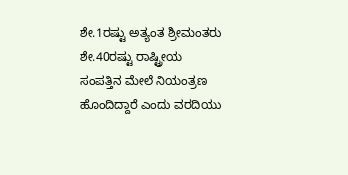ಶೇ.1ರಷ್ಟು ಅತ್ಯಂತ ಶ್ರೀಮಂತರು ಶೇ.40ರಷ್ಟು ರಾಷ್ಟ್ರೀಯ ಸಂಪತ್ತಿನ ಮೇಲೆ ನಿಯಂತ್ರಣ ಹೊಂದಿದ್ದಾರೆ ಎಂದು ವರದಿಯು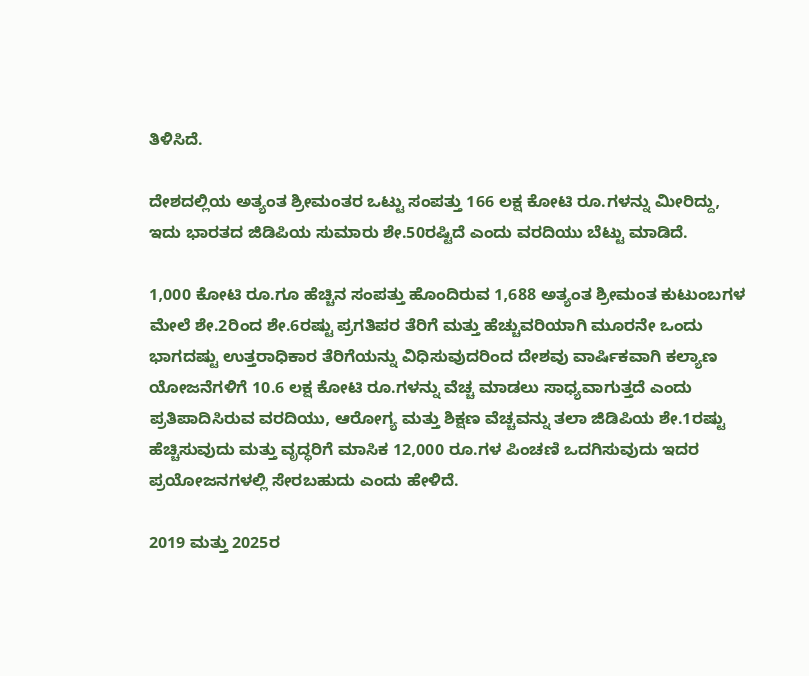ತಿಳಿಸಿದೆ.

ದೇಶದಲ್ಲಿಯ ಅತ್ಯಂತ ಶ್ರೀಮಂತರ ಒಟ್ಟು ಸಂಪತ್ತು 166 ಲಕ್ಷ ಕೋಟಿ ರೂ.ಗಳನ್ನು ಮೀರಿದ್ದು, ಇದು ಭಾರತದ ಜಿಡಿಪಿಯ ಸುಮಾರು ಶೇ.50ರಷ್ಟಿದೆ ಎಂದು ವರದಿಯು ಬೆಟ್ಟು ಮಾಡಿದೆ.

1,000 ಕೋಟಿ ರೂ.ಗೂ ಹೆಚ್ಚಿನ ಸಂಪತ್ತು ಹೊಂದಿರುವ 1,688 ಅತ್ಯಂತ ಶ್ರೀಮಂತ ಕುಟುಂಬಗಳ ಮೇಲೆ ಶೇ.2ರಿಂದ ಶೇ.6ರಷ್ಟು ಪ್ರಗತಿಪರ ತೆರಿಗೆ ಮತ್ತು ಹೆಚ್ಚುವರಿಯಾಗಿ ಮೂರನೇ ಒಂದು ಭಾಗದಷ್ಟು ಉತ್ತರಾಧಿಕಾರ ತೆರಿಗೆಯನ್ನು ವಿಧಿಸುವುದರಿಂದ ದೇಶವು ವಾರ್ಷಿಕವಾಗಿ ಕಲ್ಯಾಣ ಯೋಜನೆಗಳಿಗೆ 10.6 ಲಕ್ಷ ಕೋಟಿ ರೂ.ಗಳನ್ನು ವೆಚ್ಚ ಮಾಡಲು ಸಾಧ್ಯವಾಗುತ್ತದೆ ಎಂದು ಪ್ರತಿಪಾದಿಸಿರುವ ವರದಿಯು, ಆರೋಗ್ಯ ಮತ್ತು ಶಿಕ್ಷಣ ವೆಚ್ಚವನ್ನು ತಲಾ ಜಿಡಿಪಿಯ ಶೇ.1ರಷ್ಟು ಹೆಚ್ಚಿಸುವುದು ಮತ್ತು ವೃದ್ಧರಿಗೆ ಮಾಸಿಕ 12,000 ರೂ.ಗಳ ಪಿಂಚಣಿ ಒದಗಿಸುವುದು ಇದರ ಪ್ರಯೋಜನಗಳಲ್ಲಿ ಸೇರಬಹುದು ಎಂದು ಹೇಳಿದೆ.

2019 ಮತ್ತು 2025ರ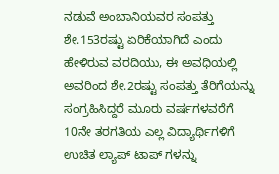ನಡುವೆ ಅಂಬಾನಿಯವರ ಸಂಪತ್ತು ಶೇ.153ರಷ್ಟು ಏರಿಕೆಯಾಗಿದೆ ಎಂದು ಹೇಳಿರುವ ವರದಿಯು, ಈ ಅವಧಿಯಲ್ಲಿ ಅವರಿಂದ ಶೇ.2ರಷ್ಟು ಸಂಪತ್ತು ತೆರಿಗೆಯನ್ನು ಸಂಗ್ರಹಿಸಿದ್ದರೆ ಮೂರು ವರ್ಷಗಳವರೆಗೆ 10ನೇ ತರಗತಿಯ ಎಲ್ಲ ವಿದ್ಯಾರ್ಥಿಗಳಿಗೆ ಉಚಿತ ಲ್ಯಾಪ್ ಟಾಪ್ ಗಳನ್ನು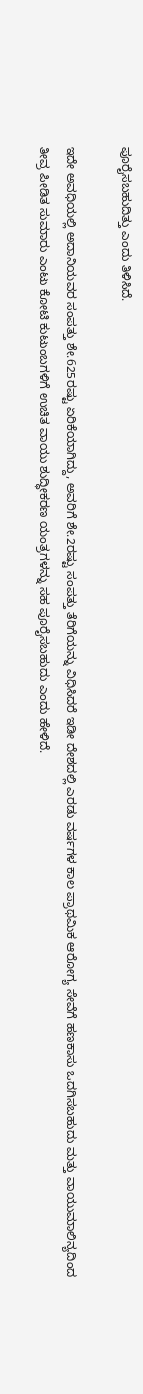ಪೂರೈಸಬಹುದಿತ್ತು ಎಂದು ತಿಳಿಸಿದೆ.

ಇದೇ ಅವಧಿಯಲ್ಲಿ ಅದಾನಿಯವರ ಸಂಪತ್ತು ಶೇ.625ರಷ್ಟು ಏರಿಕೆಯಾಗಿದ್ದು, ಅವರಿಗೆ ಶೇ.2ರಷ್ಟು ಸಂಪತ್ತು ತೆರಿಗೆಯನ್ನು ವಿಧಿಸಿದರೆ ಇಡೀ ದೇಶದಲ್ಲಿ ಎರಡು ವರ್ಷಗಳ ಕಾಲ ಪ್ರಾಥಮಿಕ ಆರೋಗ್ಯ ಸೇವೆಗೆ ಹಣಕಾಸು ಒದಗಿಸಬಹುದು ಮತ್ತು ವಾಯುಮಾಲಿನ್ಯದಿಂದ ತೀವ್ರ ಪೀಡಿತ ಸುಮಾರು ಎಂಟು ಕೋಟಿ ಕುಟುಂಬಗಳಿಗೆ ಉಚಿತ ವಾಯು ಶುದ್ಧೀಕರಣ ಯಂತ್ರಗಳನ್ನು ಸಹ ಪೂರೈಸಬಹುದು ಎಂದು ಹೇಳಿದೆ.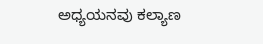ಅಧ್ಯಯನವು ಕಲ್ಯಾಣ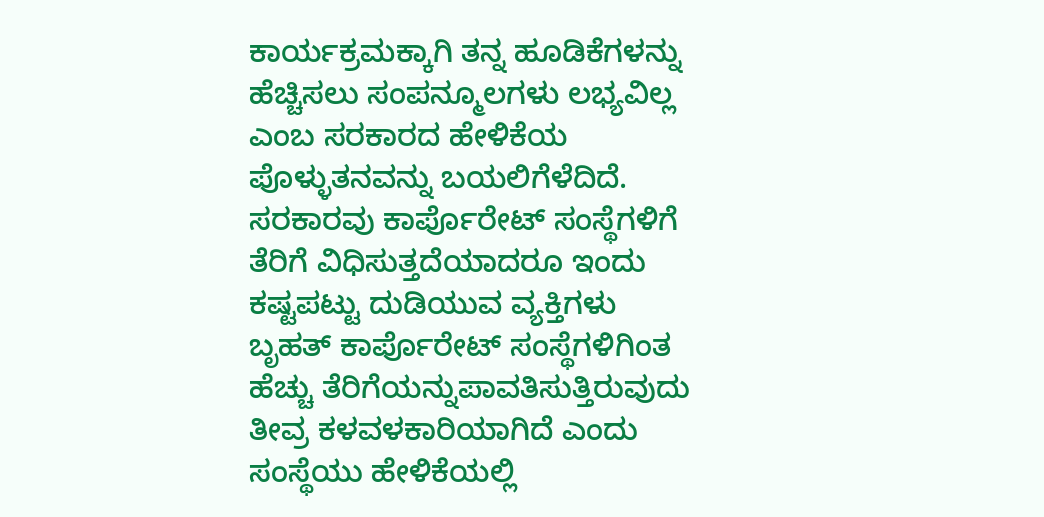ಕಾರ್ಯಕ್ರಮಕ್ಕಾಗಿ ತನ್ನ ಹೂಡಿಕೆಗಳನ್ನು ಹೆಚ್ಚಿಸಲು ಸಂಪನ್ಮೂಲಗಳು ಲಭ್ಯವಿಲ್ಲ ಎಂಬ ಸರಕಾರದ ಹೇಳಿಕೆಯ ಪೊಳ್ಳುತನವನ್ನು ಬಯಲಿಗೆಳೆದಿದೆ. ಸರಕಾರವು ಕಾರ್ಪೊರೇಟ್ ಸಂಸ್ಥೆಗಳಿಗೆ ತೆರಿಗೆ ವಿಧಿಸುತ್ತದೆಯಾದರೂ ಇಂದು ಕಷ್ಟಪಟ್ಟು ದುಡಿಯುವ ವ್ಯಕ್ತಿಗಳು ಬೃಹತ್ ಕಾರ್ಪೊರೇಟ್ ಸಂಸ್ಥೆಗಳಿಗಿಂತ ಹೆಚ್ಚು ತೆರಿಗೆಯನ್ನುಪಾವತಿಸುತ್ತಿರುವುದು ತೀವ್ರ ಕಳವಳಕಾರಿಯಾಗಿದೆ ಎಂದು ಸಂಸ್ಥೆಯು ಹೇಳಿಕೆಯಲ್ಲಿ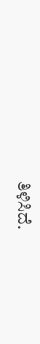ತಿಳಿಸಿದೆ.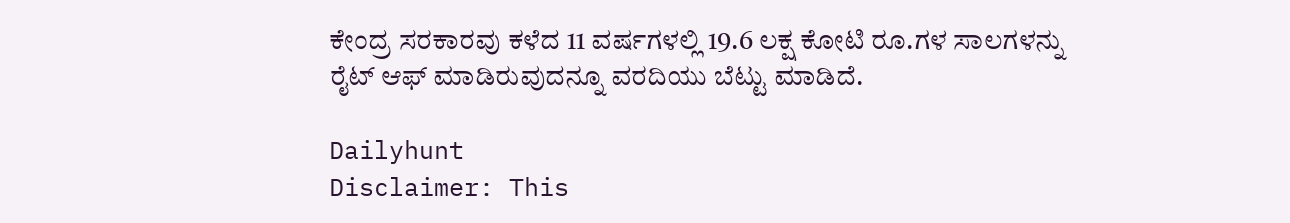ಕೇಂದ್ರ ಸರಕಾರವು ಕಳೆದ 11 ವರ್ಷಗಳಲ್ಲಿ 19.6 ಲಕ್ಷ ಕೋಟಿ ರೂ.ಗಳ ಸಾಲಗಳನ್ನು ರೈಟ್ ಆಫ್ ಮಾಡಿರುವುದನ್ನೂ ವರದಿಯು ಬೆಟ್ಟು ಮಾಡಿದೆ.

Dailyhunt
Disclaimer: This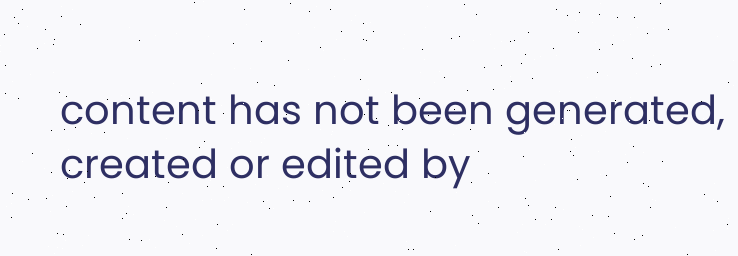content has not been generated, created or edited by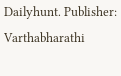Dailyhunt. Publisher: Varthabharathi